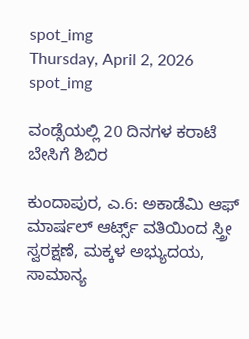spot_img
Thursday, April 2, 2026
spot_img

ವಂಡ್ಸೆಯಲ್ಲಿ 20 ದಿನಗಳ ಕರಾಟೆ ಬೇಸಿಗೆ ಶಿಬಿರ

ಕುಂದಾಪುರ, ಎ.6: ಅಕಾಡೆಮಿ ಆಫ್ ಮಾರ್ಷಲ್ ಆರ್ಟ್ಸ್ ವತಿಯಿಂದ ಸ್ತ್ರೀ ಸ್ವರಕ್ಷಣೆ, ಮಕ್ಕಳ ಅಭ್ಯುದಯ, ಸಾಮಾನ್ಯ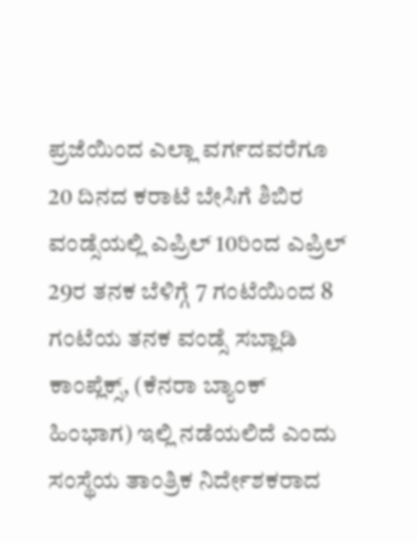ಪ್ರಜೆಯಿಂದ ಎಲ್ಲಾ ವರ್ಗದವರೆಗೂ 20 ದಿನದ ಕರಾಟೆ ಬೇಸಿಗೆ ಶಿಬಿರ ವಂಡ್ಸೆಯಲ್ಲಿ ಎಪ್ರಿಲ್ 10ರಿಂದ ಎಪ್ರಿಲ್ 29ರ ತನಕ ಬೆಳಿಗ್ಗೆ 7 ಗಂಟೆಯಿಂದ 8 ಗಂಟೆಯ ತನಕ ವಂಡ್ಸೆ ಸಬ್ಲಾಡಿ ಕಾಂಪ್ಲೆಕ್ಸ್, (ಕೆನರಾ ಬ್ಯಾಂಕ್ ಹಿಂಭಾಗ) ಇಲ್ಲಿ ನಡೆಯಲಿದೆ ಎಂದು ಸಂಸ್ಥೆಯ ತಾಂತ್ರಿಕ ನಿರ್ದೇಶಕರಾದ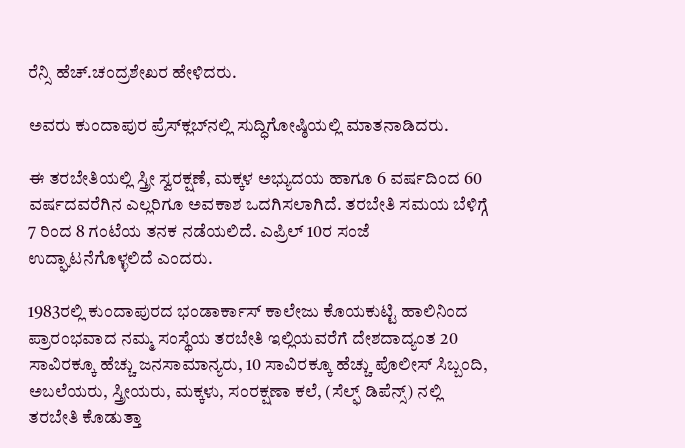ರೆನ್ಸಿ ಹೆಚ್.ಚಂದ್ರಶೇಖರ ಹೇಳಿದರು.

ಅವರು ಕುಂದಾಪುರ ಪ್ರೆಸ್‌ಕ್ಲಬ್‌ನಲ್ಲಿ ಸುದ್ಧಿಗೋಷ್ಠಿಯಲ್ಲಿ ಮಾತನಾಡಿದರು.

ಈ ತರಬೇತಿಯಲ್ಲಿ ಸ್ತ್ರೀ ಸ್ವರಕ್ಷಣೆ, ಮಕ್ಕಳ ಅಭ್ಯುದಯ ಹಾಗೂ 6 ವರ್ಷದಿಂದ 60 ವರ್ಷದವರೆಗಿನ ಎಲ್ಲರಿಗೂ ಅವಕಾಶ ಒದಗಿಸಲಾಗಿದೆ. ತರಬೇತಿ ಸಮಯ ಬೆಳಿಗ್ಗೆ 7 ರಿಂದ 8 ಗಂಟೆಯ ತನಕ ನಡೆಯಲಿದೆ. ಎಪ್ರಿಲ್ 10ರ ಸಂಜೆ ಉದ್ಘಾಟನೆಗೊಳ್ಳಲಿದೆ ಎಂದರು.

1983ರಲ್ಲಿ ಕುಂದಾಪುರದ ಭಂಡಾರ್ಕಾಸ್ ಕಾಲೇಜು ಕೊಯಕುಟ್ಟಿ ಹಾಲಿನಿಂದ ಪ್ರಾರಂಭವಾದ ನಮ್ಮ ಸಂಸ್ಥೆಯ ತರಬೇತಿ ಇಲ್ಲಿಯವರೆಗೆ ದೇಶದಾದ್ಯಂತ 20 ಸಾವಿರಕ್ಕೂ ಹೆಚ್ಚು ಜನಸಾಮಾನ್ಯರು, 10 ಸಾವಿರಕ್ಕೂ ಹೆಚ್ಚು ಪೊಲೀಸ್ ಸಿಬ್ಬಂದಿ, ಅಬಲೆಯರು, ಸ್ತ್ರೀಯರು, ಮಕ್ಕಳು, ಸಂರಕ್ಷಣಾ ಕಲೆ, (ಸೆಲ್ಫ್ ಡಿಪೆನ್ಸ್) ನಲ್ಲಿ ತರಬೇತಿ ಕೊಡುತ್ತಾ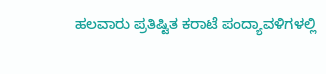ಹಲವಾರು ಪ್ರತಿಷ್ಟಿತ ಕರಾಟೆ ಪಂದ್ಯಾವಳಿಗಳಲ್ಲಿ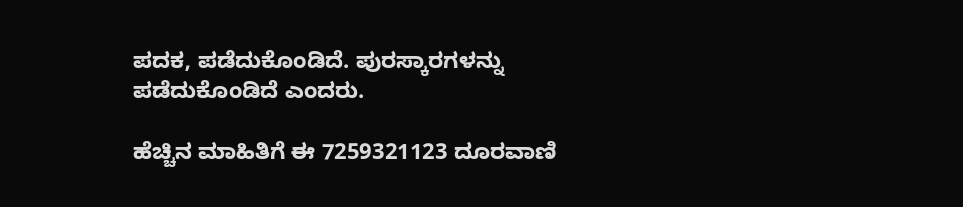ಪದಕ, ಪಡೆದುಕೊಂಡಿದೆ. ಪುರಸ್ಕಾರಗಳನ್ನು ಪಡೆದುಕೊಂಡಿದೆ ಎಂದರು.

ಹೆಚ್ಚಿನ ಮಾಹಿತಿಗೆ ಈ 7259321123 ದೂರವಾಣಿ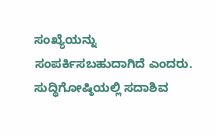ಸಂಖ್ಯೆಯನ್ನು ಸಂಪರ್ಕಿಸಬಹುದಾಗಿದೆ ಎಂದರು. ಸುದ್ಧಿಗೋಷ್ಠಿಯಲ್ಲಿ ಸದಾಶಿವ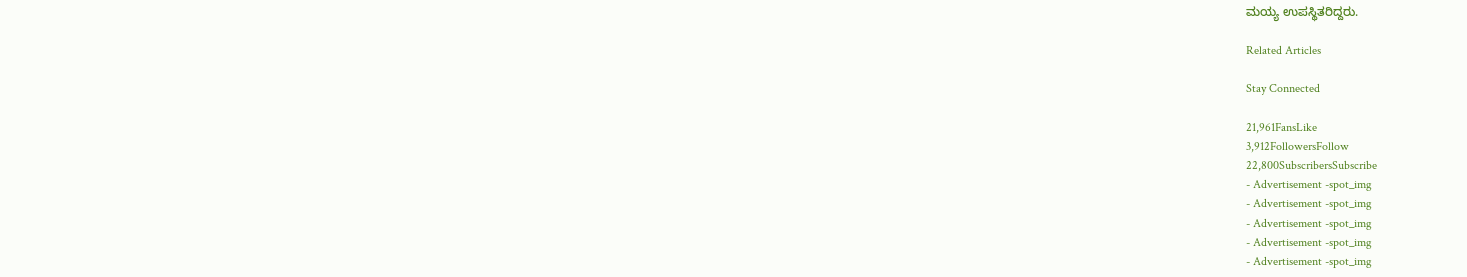ಮಯ್ಯ ಉಪಸ್ಥಿತರಿದ್ದರು.

Related Articles

Stay Connected

21,961FansLike
3,912FollowersFollow
22,800SubscribersSubscribe
- Advertisement -spot_img
- Advertisement -spot_img
- Advertisement -spot_img
- Advertisement -spot_img
- Advertisement -spot_img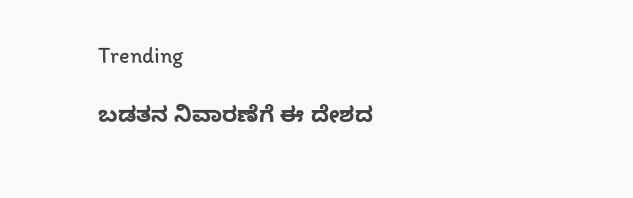Trending

ಬಡತನ ನಿವಾರಣೆಗೆ ಈ ದೇಶದ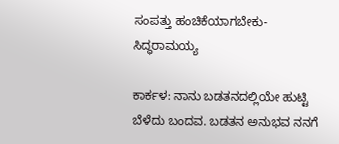ಸಂಪತ್ತು ಹಂಚಿಕೆಯಾಗಬೇಕು-ಸಿದ್ಧರಾಮಯ್ಯ

ಕಾರ್ಕಳ: ನಾನು ಬಡತನದಲ್ಲಿಯೇ ಹುಟ್ಟಿ ಬೆಳೆದು ಬಂದವ. ಬಡತನ ಅನುಭವ ನನಗೆ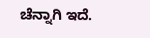ಚೆನ್ನಾಗಿ ಇದೆ.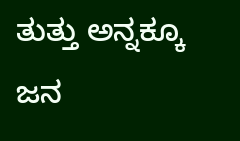ತುತ್ತು ಅನ್ನಕ್ಕೂ ಜನ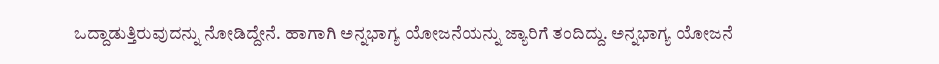ಒದ್ದಾಡುತ್ತಿರುವುದನ್ನು ನೋಡಿದ್ದೇನೆ. ಹಾಗಾಗಿ ಅನ್ನಭಾಗ್ಯ ಯೋಜನೆಯನ್ನು ಜ್ಯಾರಿಗೆ ತಂದಿದ್ದು. ಅನ್ನಭಾಗ್ಯ ಯೋಜನೆ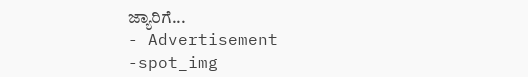ಜ್ಯಾರಿಗೆ...
- Advertisement -spot_img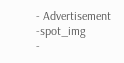- Advertisement -spot_img
-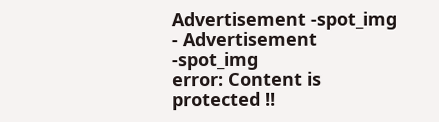Advertisement -spot_img
- Advertisement -spot_img
error: Content is protected !!